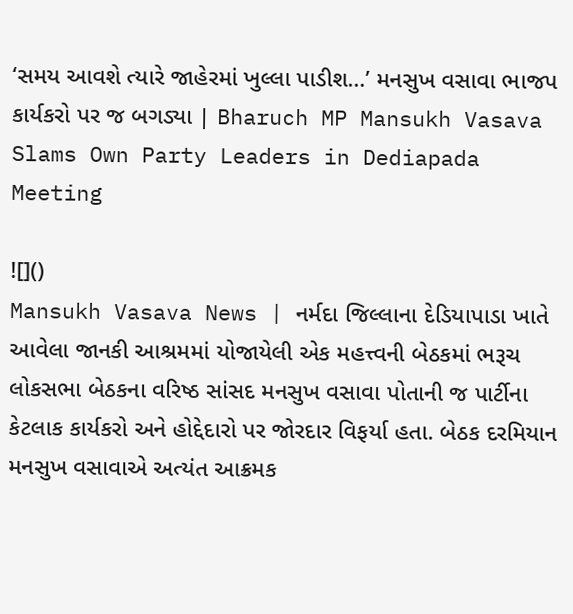‘સમય આવશે ત્યારે જાહેરમાં ખુલ્લા પાડીશ…’ મનસુખ વસાવા ભાજપ કાર્યકરો પર જ બગડ્યા | Bharuch MP Mansukh Vasava Slams Own Party Leaders in Dediapada Meeting

![]()
Mansukh Vasava News | નર્મદા જિલ્લાના દેડિયાપાડા ખાતે આવેલા જાનકી આશ્રમમાં યોજાયેલી એક મહત્ત્વની બેઠકમાં ભરૂચ લોકસભા બેઠકના વરિષ્ઠ સાંસદ મનસુખ વસાવા પોતાની જ પાર્ટીના કેટલાક કાર્યકરો અને હોદ્દેદારો પર જોરદાર વિફર્યા હતા. બેઠક દરમિયાન મનસુખ વસાવાએ અત્યંત આક્રમક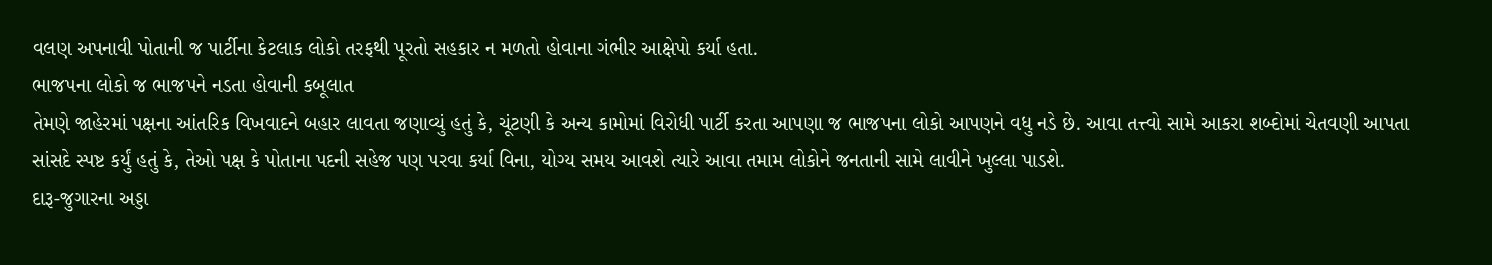વલણ અપનાવી પોતાની જ પાર્ટીના કેટલાક લોકો તરફથી પૂરતો સહકાર ન મળતો હોવાના ગંભીર આક્ષેપો કર્યા હતા.
ભાજપના લોકો જ ભાજપને નડતા હોવાની કબૂલાત
તેમણે જાહેરમાં પક્ષના આંતરિક વિખવાદને બહાર લાવતા જણાવ્યું હતું કે, ચૂંટણી કે અન્ય કામોમાં વિરોધી પાર્ટી કરતા આપણા જ ભાજપના લોકો આપણને વધુ નડે છે. આવા તત્ત્વો સામે આકરા શબ્દોમાં ચેતવણી આપતા સાંસદે સ્પષ્ટ કર્યું હતું કે, તેઓ પક્ષ કે પોતાના પદની સહેજ પણ પરવા કર્યા વિના, યોગ્ય સમય આવશે ત્યારે આવા તમામ લોકોને જનતાની સામે લાવીને ખુલ્લા પાડશે.
દારૂ-જુગારના અડ્ડા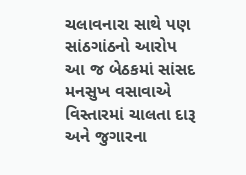ચલાવનારા સાથે પણ સાંઠગાંઠનો આરોપ
આ જ બેઠકમાં સાંસદ મનસુખ વસાવાએ વિસ્તારમાં ચાલતા દારૂ અને જુગારના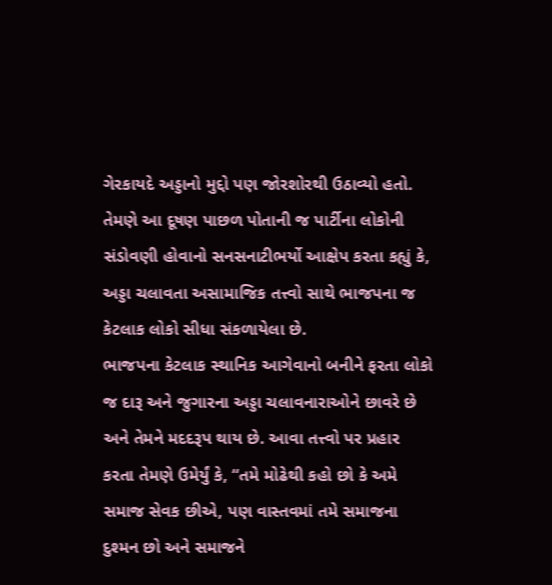ગેરકાયદે અડ્ડાનો મુદ્દો પણ જોરશોરથી ઉઠાવ્યો હતો. તેમણે આ દૂષણ પાછળ પોતાની જ પાર્ટીના લોકોની સંડોવણી હોવાનો સનસનાટીભર્યો આક્ષેપ કરતા કહ્યું કે, અડ્ડા ચલાવતા અસામાજિક તત્ત્વો સાથે ભાજપના જ કેટલાક લોકો સીધા સંકળાયેલા છે.
ભાજપના કેટલાક સ્થાનિક આગેવાનો બનીને ફરતા લોકો જ દારૂ અને જુગારના અડ્ડા ચલાવનારાઓને છાવરે છે અને તેમને મદદરૂપ થાય છે. આવા તત્ત્વો પર પ્રહાર કરતા તેમણે ઉમેર્યું કે, “તમે મોઢેથી કહો છો કે અમે સમાજ સેવક છીએ, પણ વાસ્તવમાં તમે સમાજના દુશ્મન છો અને સમાજને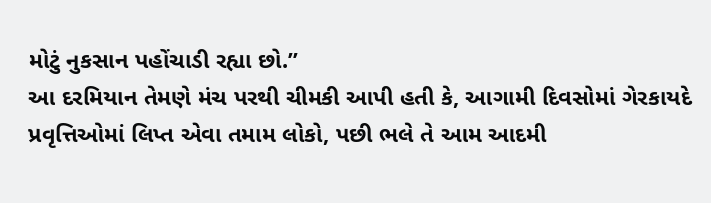મોટું નુકસાન પહોંચાડી રહ્યા છો.”
આ દરમિયાન તેમણે મંચ પરથી ચીમકી આપી હતી કે, આગામી દિવસોમાં ગેરકાયદે પ્રવૃત્તિઓમાં લિપ્ત એવા તમામ લોકો, પછી ભલે તે આમ આદમી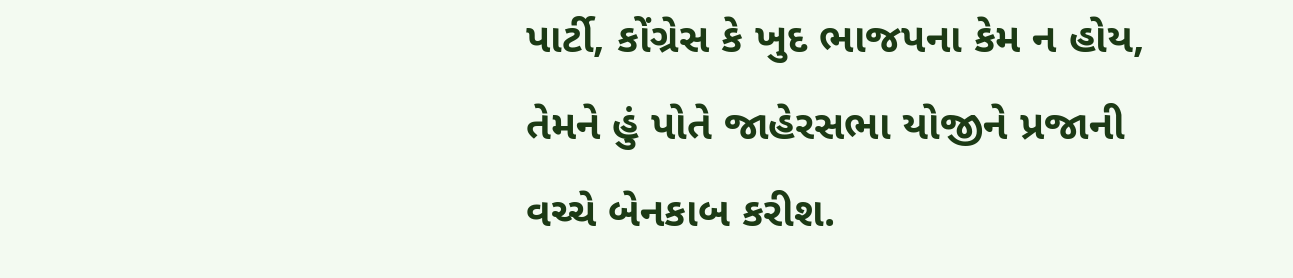પાર્ટી, કોંગ્રેસ કે ખુદ ભાજપના કેમ ન હોય, તેમને હું પોતે જાહેરસભા યોજીને પ્રજાની વચ્ચે બેનકાબ કરીશ.